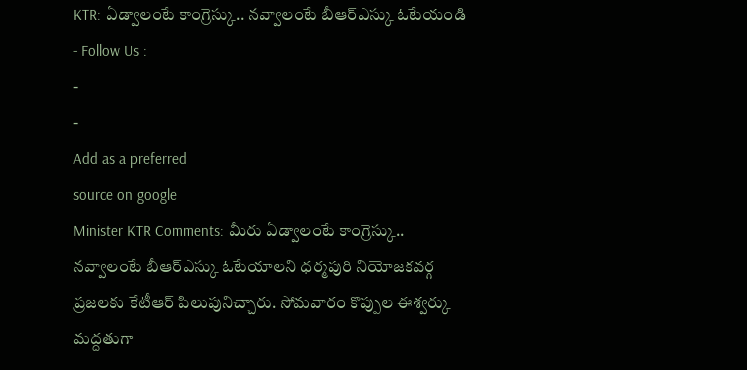KTR: ఏడ్వాలంటే కాంగ్రెస్కు.. నవ్వాలంటే బీఆర్ఎస్కు ఓటేయండి
- Follow Us :
-
-
Add as a preferred
source on google
Minister KTR Comments: మీరు ఏడ్వాలంటే కాంగ్రెస్కు.. నవ్వాలంటే బీఆర్ఎస్కు ఓటేయాలని ధర్మపురి నియోజకవర్గ ప్రజలకు కేటీఆర్ పిలుపునిచ్చారు. సోమవారం కొప్పుల ఈశ్వర్కు మద్దతుగా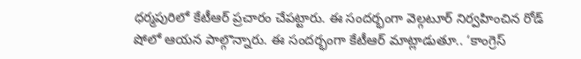ధర్మపురిలో కేటీఆర్ ప్రచారం చేపట్టారు. ఈ సందర్భంగా వెల్గటూర్ నిర్వహించిన రోడ్ షోలో ఆయన పాల్గొన్నారు. ఈ సందర్భంగా కేటీఆర్ మాట్లాడుతూ.. ‘కాంగ్రెస్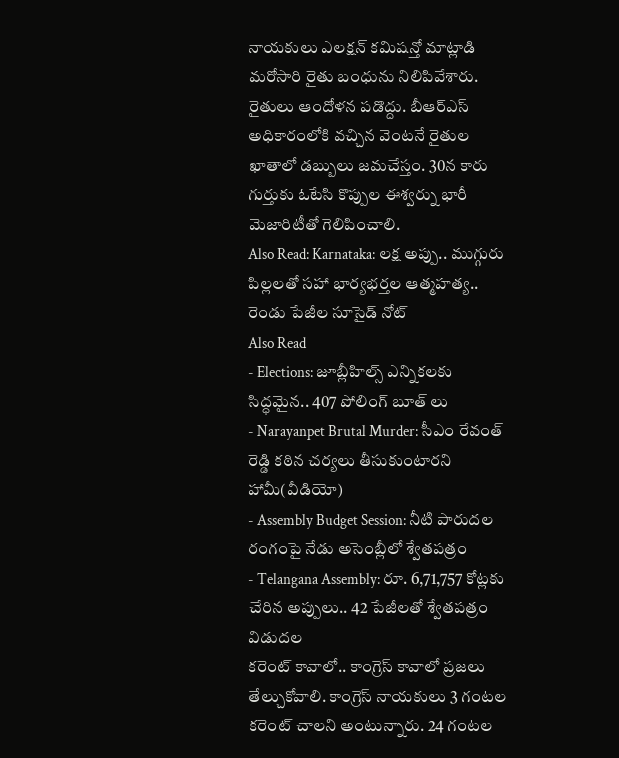నాయకులు ఎలక్షన్ కమిషన్తో మాట్లాడి మరోసారి రైతు బంధును నిలిపివేశారు. రైతులు ఆందోళన పడొద్దు. బీఆర్ఎస్ అధికారంలోకి వచ్చిన వెంటనే రైతుల ఖాతాలో డబ్బులు జమచేస్తం. 30న కారు గుర్తుకు ఓటేసి కొప్పుల ఈశ్వర్ను భారీ మెజారిటీతో గెలిపించాలి.
Also Read: Karnataka: లక్ష అప్పు.. ముగ్గురు పిల్లలతో సహా భార్యభర్తల ఆత్మహత్య.. రెండు పేజీల సూసైడ్ నోట్
Also Read
- Elections: జూబ్లీహిల్స్ ఎన్నికలకు సిద్ధమైన.. 407 పోలింగ్ బూత్ లు
- Narayanpet Brutal Murder: సీఎం రేవంత్ రెడ్డి కఠిన చర్యలు తీసుకుంటారని హామీ(వీడియో)
- Assembly Budget Session: నీటి పారుదల రంగంపై నేడు అసెంబ్లీలో శ్వేతపత్రం
- Telangana Assembly: రూ. 6,71,757 కోట్లకు చేరిన అప్పులు.. 42 పేజీలతో శ్వేతపత్రం విడుదల
కరెంట్ కావాలో.. కాంగ్రెస్ కావాలో ప్రజలు తేల్చుకోవాలి. కాంగ్రెస్ నాయకులు 3 గంటల కరెంట్ చాలని అంటున్నారు. 24 గంటల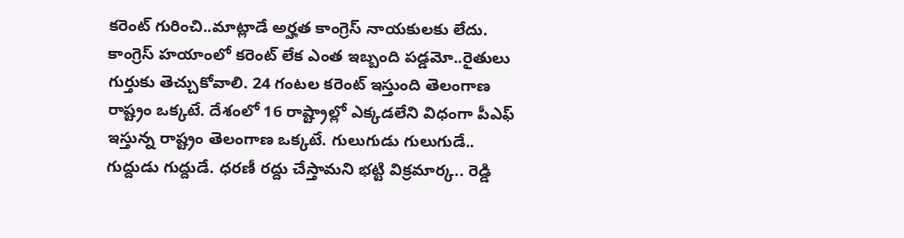కరెంట్ గురించి..మాట్లాడే అర్హత కాంగ్రెస్ నాయకులకు లేదు. కాంగ్రెస్ హయాంలో కరెంట్ లేక ఎంత ఇబ్బంది పడ్డమో..రైతులు గుర్తుకు తెచ్చుకోవాలి. 24 గంటల కరెంట్ ఇస్తుంది తెలంగాణ రాష్ట్రం ఒక్కటే. దేశంలో 16 రాష్ట్రాల్లో ఎక్కడలేని విధంగా పీఎఫ్ ఇస్తున్న రాష్ట్రం తెలంగాణ ఒక్కటే. గులుగుడు గులుగుడే.. గుద్దుడు గుద్దుడే. ధరణీ రద్దు చేస్తామని భట్టి విక్రమార్క.. రెడ్డి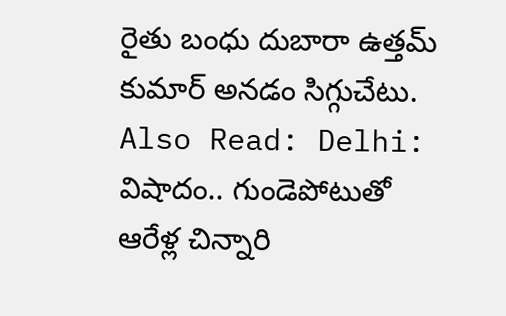రైతు బంధు దుబారా ఉత్తమ్ కుమార్ అనడం సిగ్గుచేటు.
Also Read: Delhi: విషాదం.. గుండెపోటుతో ఆరేళ్ల చిన్నారి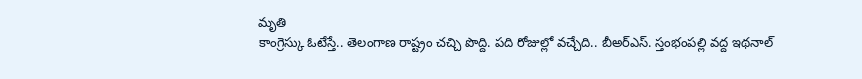మృతి
కాంగ్రెస్కు ఓటేస్తే.. తెలంగాణ రాష్ట్రం చచ్చి పొద్ది. పది రోజుల్లో వచ్చేది.. బీఅర్ఎస్. స్తంభంపల్లి వద్ద ఇథనాల్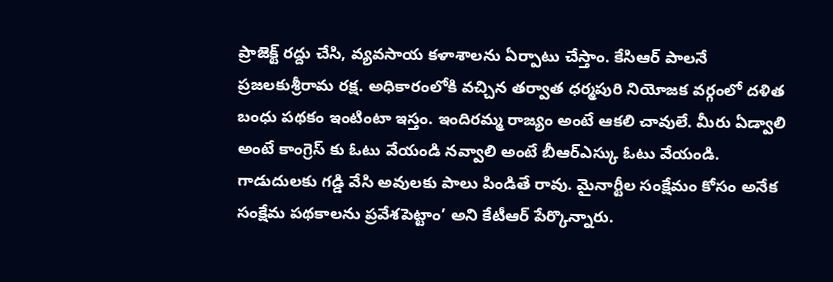ప్రాజెక్ట్ రద్దు చేసి, వ్యవసాయ కళాశాలను ఏర్పాటు చేస్తాం. కేసిఆర్ పాలనే ప్రజలకుశ్రీరామ రక్ష. అధికారంలోకి వచ్చిన తర్వాత ధర్మపురి నియోజక వర్గంలో దళిత బంధు పథకం ఇంటింటా ఇస్తం. ఇందిరమ్మ రాజ్యం అంటే ఆకలి చావులే. మీరు ఏడ్వాలి అంటే కాంగ్రెస్ కు ఓటు వేయండి నవ్వాలి అంటే బీఆర్ఎస్కు ఓటు వేయండి. గాడుదులకు గడ్డి వేసి అవులకు పాలు పిండితే రావు. మైనార్టీల సంక్షేమం కోసం అనేక సంక్షేమ పథకాలను ప్రవేశపెట్టాం’ అని కేటీఆర్ పేర్కొన్నారు.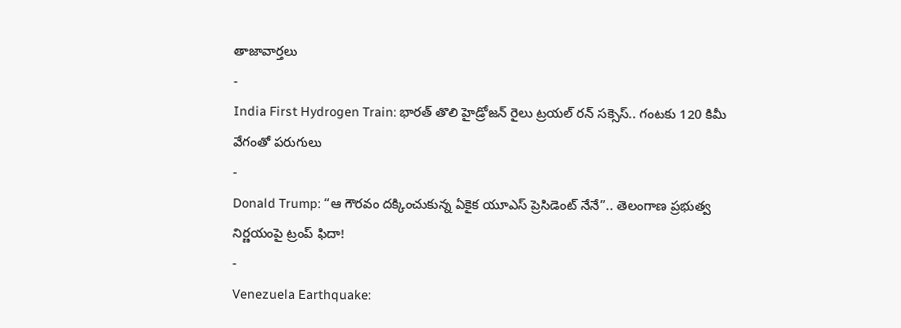తాజావార్తలు
-
India First Hydrogen Train: భారత్ తొలి హైడ్రోజన్ రైలు ట్రయల్ రన్ సక్సెస్.. గంటకు 120 కిమీ వేగంతో పరుగులు
-
Donald Trump: “ఆ గౌరవం దక్కించుకున్న ఏకైక యూఎస్ ప్రెసిడెంట్ నేనే”.. తెలంగాణ ప్రభుత్వ నిర్ణయంపై ట్రంప్ ఫిదా!
-
Venezuela Earthquake: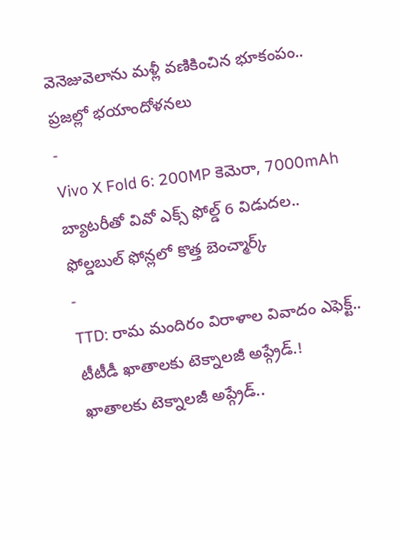వెనెజువెలాను మళ్లీ వణికించిన భూకంపం.. ప్రజల్లో భయాందోళనలు
-
Vivo X Fold 6: 200MP కెమెరా, 7000mAh బ్యాటరీతో వివో ఎక్స్ ఫోల్డ్ 6 విడుదల.. ఫోల్డబుల్ ఫోన్లలో కొత్త బెంచ్మార్క్
-
TTD: రామ మందిరం విరాళాల వివాదం ఎఫెక్ట్.. టీటీడీ ఖాతాలకు టెక్నాలజీ అప్గ్రేడ్.! ఖాతాలకు టెక్నాలజీ అప్గ్రేడ్..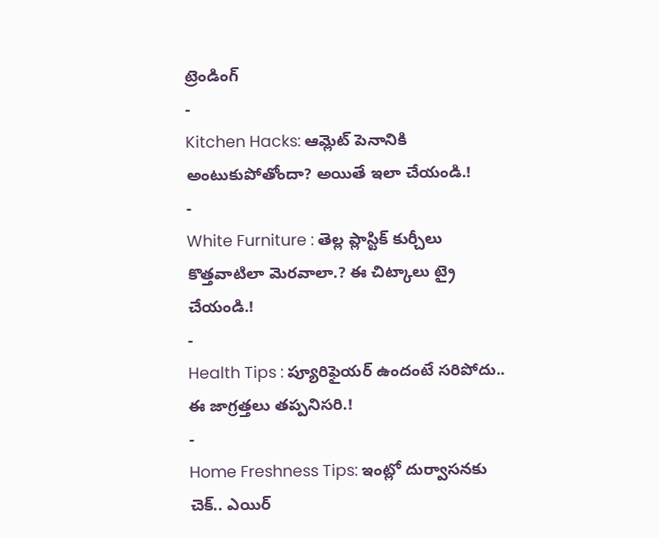ట్రెండింగ్
-
Kitchen Hacks: ఆమ్లెట్ పెనానికి అంటుకుపోతోందా? అయితే ఇలా చేయండి.!
-
White Furniture : తెల్ల ప్లాస్టిక్ కుర్చీలు కొత్తవాటిలా మెరవాలా.? ఈ చిట్కాలు ట్రై చేయండి.!
-
Health Tips : ప్యూరిఫైయర్ ఉందంటే సరిపోదు.. ఈ జాగ్రత్తలు తప్పనిసరి.!
-
Home Freshness Tips: ఇంట్లో దుర్వాసనకు చెక్.. ఎయిర్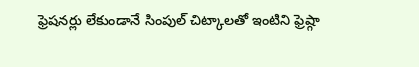ఫ్రెషనర్లు లేకుండానే సింపుల్ చిట్కాలతో ఇంటిని ఫ్రెష్గా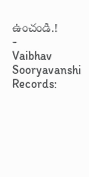ఉంచండి.!
-
Vaibhav Sooryavanshi Records: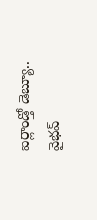ఐర్లాండ్తో డెబ్యూ.. వైభవ్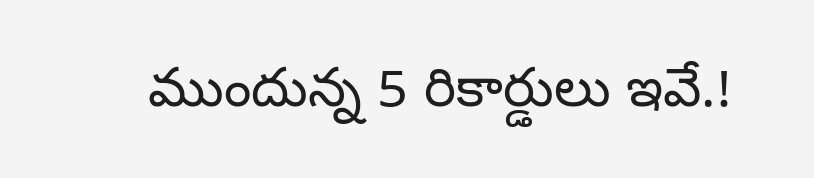ముందున్న 5 రికార్డులు ఇవే.!